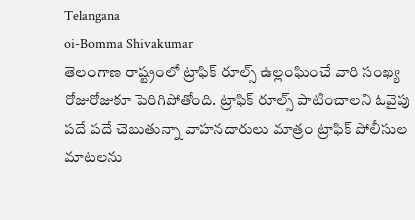Telangana
oi-Bomma Shivakumar
తెలంగాణ రాష్ట్రంలో ట్రాఫిక్ రూల్స్ ఉల్లంఘించే వారి సంఖ్య రోజురోజుకూ పెరిగిపోతోంది. ట్రాఫిక్ రూల్స్ పాటించాలని ఓవైపు పదే పదే చెబుతున్నా వాహనదారులు మాత్రం ట్రాఫిక్ పోలీసుల మాటలను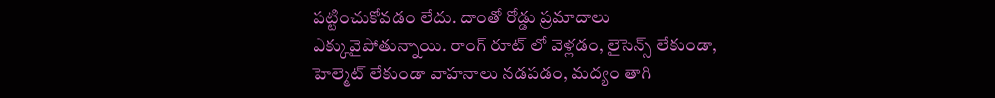పట్టించుకోవడం లేదు. దాంతో రోడ్డు ప్రమాదాలు ఎక్కువైపోతున్నాయి. రాంగ్ రూట్ లో వెళ్లడం, లైసెన్స్ లేకుండా, హెల్మెట్ లేకుండా వాహనాలు నడపడం, మద్యం తాగి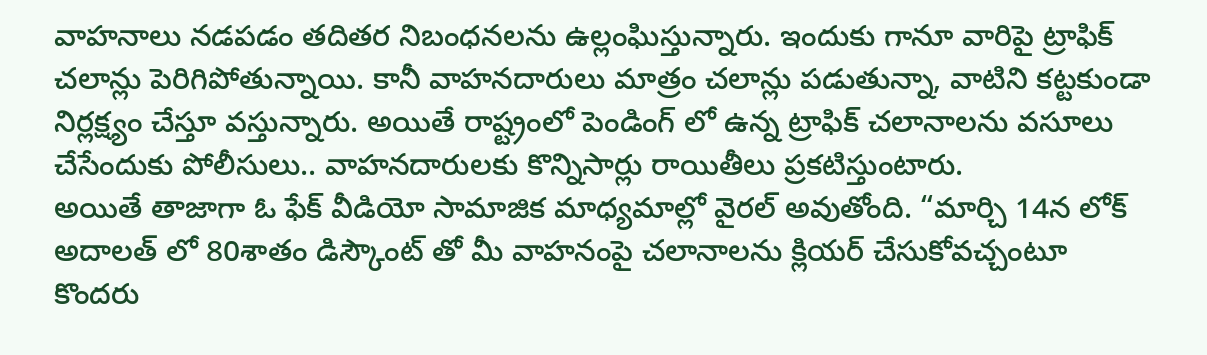వాహనాలు నడపడం తదితర నిబంధనలను ఉల్లంఘిస్తున్నారు. ఇందుకు గానూ వారిపై ట్రాఫిక్ చలాన్లు పెరిగిపోతున్నాయి. కానీ వాహనదారులు మాత్రం చలాన్లు పడుతున్నా, వాటిని కట్టకుండా నిర్లక్ష్యం చేస్తూ వస్తున్నారు. అయితే రాష్ట్రంలో పెండింగ్ లో ఉన్న ట్రాఫిక్ చలానాలను వసూలు చేసేందుకు పోలీసులు.. వాహనదారులకు కొన్నిసార్లు రాయితీలు ప్రకటిస్తుంటారు.
అయితే తాజాగా ఓ ఫేక్ వీడియో సామాజిక మాధ్యమాల్లో వైరల్ అవుతోంది. “మార్చి 14న లోక్ అదాలత్ లో 80శాతం డిస్కౌంట్ తో మీ వాహనంపై చలానాలను క్లియర్ చేసుకోవచ్చంటూ కొందరు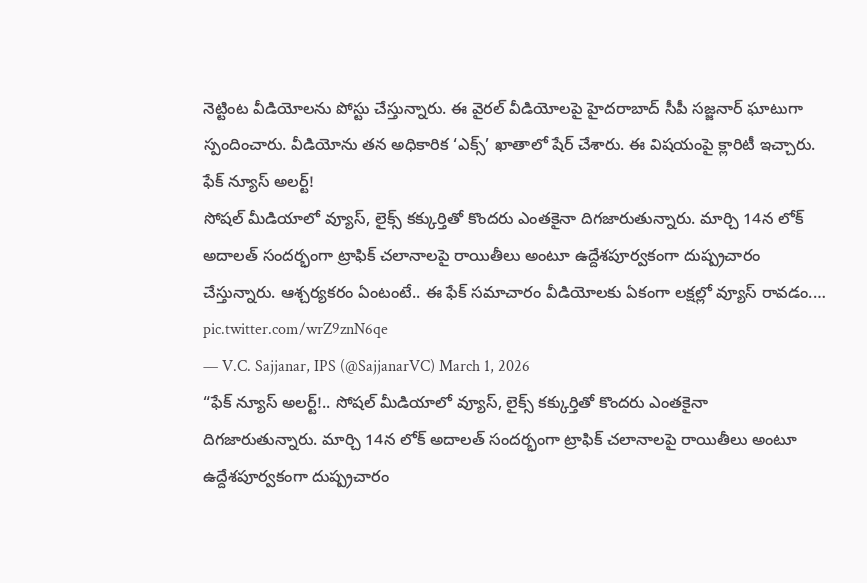నెట్టింట వీడియోలను పోస్టు చేస్తున్నారు. ఈ వైరల్ వీడియోలపై హైదరాబాద్ సీపీ సజ్జనార్ ఘాటుగా స్పందించారు. వీడియోను తన అధికారిక ‘ఎక్స్’ ఖాతాలో షేర్ చేశారు. ఈ విషయంపై క్లారిటీ ఇచ్చారు.
ఫేక్ న్యూస్ అలర్ట్!
సోషల్ మీడియాలో వ్యూస్, లైక్స్ కక్కుర్తితో కొందరు ఎంతకైనా దిగజారుతున్నారు. మార్చి 14న లోక్ అదాలత్ సందర్భంగా ట్రాఫిక్ చలానాలపై రాయితీలు అంటూ ఉద్దేశపూర్వకంగా దుష్ప్రచారం చేస్తున్నారు. ఆశ్చర్యకరం ఏంటంటే.. ఈ ఫేక్ సమాచారం వీడియోలకు ఏకంగా లక్షల్లో వ్యూస్ రావడం.… pic.twitter.com/wrZ9znN6qe
— V.C. Sajjanar, IPS (@SajjanarVC) March 1, 2026
“ఫేక్ న్యూస్ అలర్ట్!.. సోషల్ మీడియాలో వ్యూస్, లైక్స్ కక్కుర్తితో కొందరు ఎంతకైనా దిగజారుతున్నారు. మార్చి 14న లోక్ అదాలత్ సందర్భంగా ట్రాఫిక్ చలానాలపై రాయితీలు అంటూ ఉద్దేశపూర్వకంగా దుష్ప్రచారం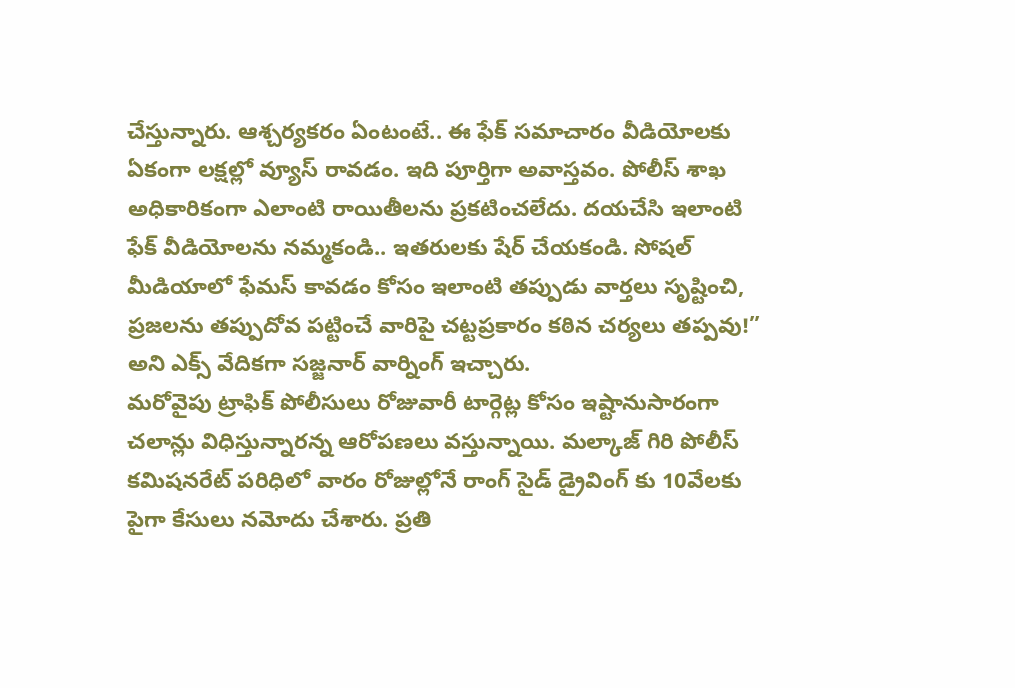చేస్తున్నారు. ఆశ్చర్యకరం ఏంటంటే.. ఈ ఫేక్ సమాచారం వీడియోలకు ఏకంగా లక్షల్లో వ్యూస్ రావడం. ఇది పూర్తిగా అవాస్తవం. పోలీస్ శాఖ అధికారికంగా ఎలాంటి రాయితీలను ప్రకటించలేదు. దయచేసి ఇలాంటి ఫేక్ వీడియోలను నమ్మకండి.. ఇతరులకు షేర్ చేయకండి. సోషల్ మీడియాలో ఫేమస్ కావడం కోసం ఇలాంటి తప్పుడు వార్తలు సృష్టించి, ప్రజలను తప్పుదోవ పట్టించే వారిపై చట్టప్రకారం కఠిన చర్యలు తప్పవు!” అని ఎక్స్ వేదికగా సజ్జనార్ వార్నింగ్ ఇచ్చారు.
మరోవైపు ట్రాఫిక్ పోలీసులు రోజువారీ టార్గెట్ల కోసం ఇష్టానుసారంగా చలాన్లు విధిస్తున్నారన్న ఆరోపణలు వస్తున్నాయి. మల్కాజ్ గిరి పోలీస్ కమిషనరేట్ పరిధిలో వారం రోజుల్లోనే రాంగ్ సైడ్ డ్రైవింగ్ కు 10వేలకు పైగా కేసులు నమోదు చేశారు. ప్రతి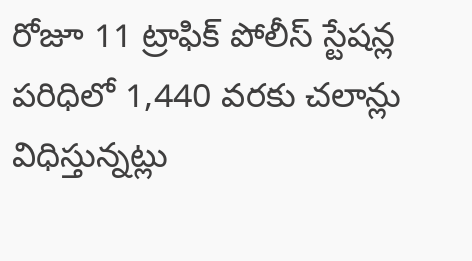రోజూ 11 ట్రాఫిక్ పోలీస్ స్టేషన్ల పరిధిలో 1,440 వరకు చలాన్లు విధిస్తున్నట్లు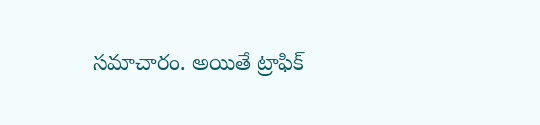సమాచారం. అయితే ట్రాఫిక్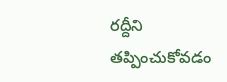రద్దీని తప్పించుకోవడం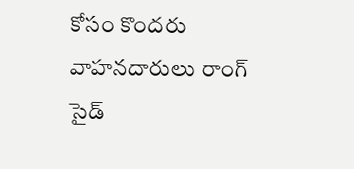కోసం కొందరు వాహనదారులు రాంగ్ సైడ్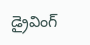డ్రైవింగ్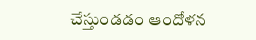చేస్తుండడం ఆందోళన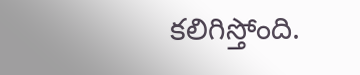కలిగిస్తోంది.